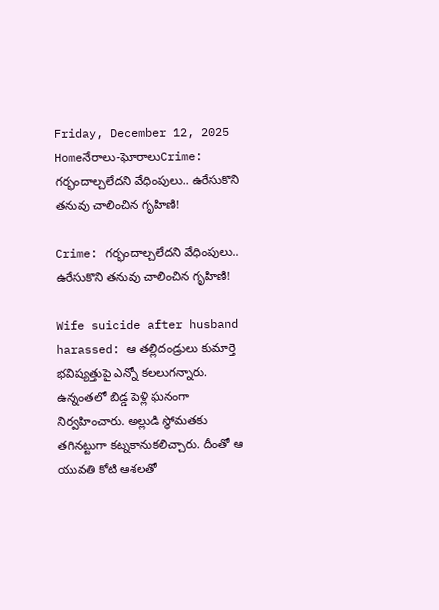Friday, December 12, 2025
Homeనేరాలు-ఘోరాలుCrime: గర్భందాల్చలేదని వేధింపులు.. ఉరేసుకొని తనువు చాలించిన గృహిణి!

Crime: గర్భందాల్చలేదని వేధింపులు.. ఉరేసుకొని తనువు చాలించిన గృహిణి!

Wife suicide after husband harassed: ఆ తల్లిదండ్రులు కుమార్తె భవిష్యత్తుపై ఎన్నో కలలుగన్నారు. ఉన్నంతలో బిడ్డ పెళ్లి ఘనంగా నిర్వహించారు. అల్లుడి స్థోమతకు తగినట్టుగా కట్నకానుకలిచ్చారు. దీంతో ఆ యువతి కోటి ఆశలతో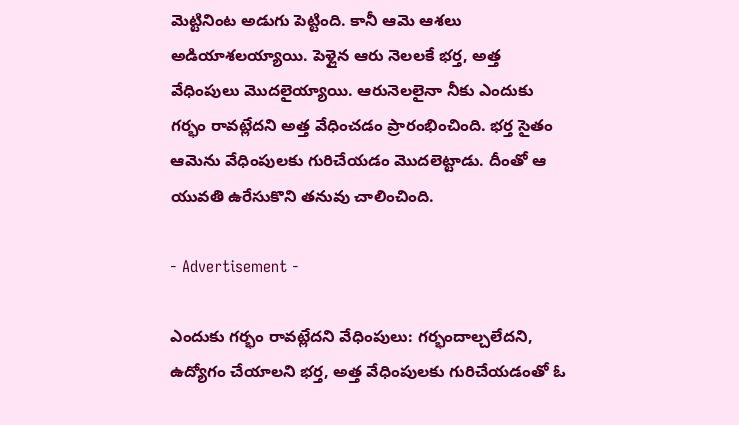మెట్టినింట అడుగు పెట్టింది. కానీ ఆమె ఆశలు అడియాశలయ్యాయి. పెళ్లైన ఆరు నెలలకే భర్త, అత్త వేధింపులు మొదలైయ్యాయి. ఆరునెలలైనా నీకు ఎందుకు గర్భం రావట్లేదని అత్త వేధించడం ప్రారంభించింది. భర్త సైతం ఆమెను వేధింపులకు గురిచేయడం మొదలెట్టాడు. దీంతో ఆ యువతి ఉరేసుకొని తనువు చాలించింది.

- Advertisement -

ఎందుకు గర్భం రావట్లేదని వేధింపులు: గర్భందాల్చలేదని, ఉద్యోగం చేయాలని భర్త, అత్త వేధింపులకు గురిచేయడంతో ఓ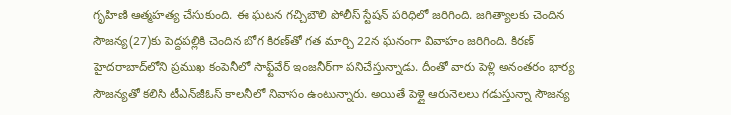గృహిణి ఆత్మహత్య చేసుకుంది. ఈ ఘటన గచ్చిబౌలి పోలీస్‌ స్టేషన్‌ పరిధిలో జరిగింది. జగిత్యాలకు చెందిన సౌజన్య(27)కు పెద్దపల్లికి చెందిన బోగ కిరణ్‌తో గత మార్చి 22న ఘనంగా వివాహం జరిగింది. కిరణ్‌ హైదరాబాద్‌లోని ప్రముఖ కంపెనీలో సాఫ్ట్‌వేర్‌ ఇంజనీర్‌గా పనిచేస్తున్నాడు. దీంతో వారు పెళ్లి అనంతరం భార్య సౌజన్యతో కలిసి టీఎన్‌జీఓస్‌ కాలనీలో నివాసం ఉంటున్నారు. అయితే పెళ్లై ఆరునెలలు గడుస్తున్నా సౌజన్య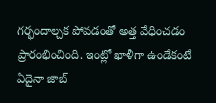గర్భందాల్చక పోవడంతో అత్త వేధించడం ప్రారంభించింది. ఇంట్లో ఖాళీగా ఉండేకంటే ఏదైనా జాబ్‌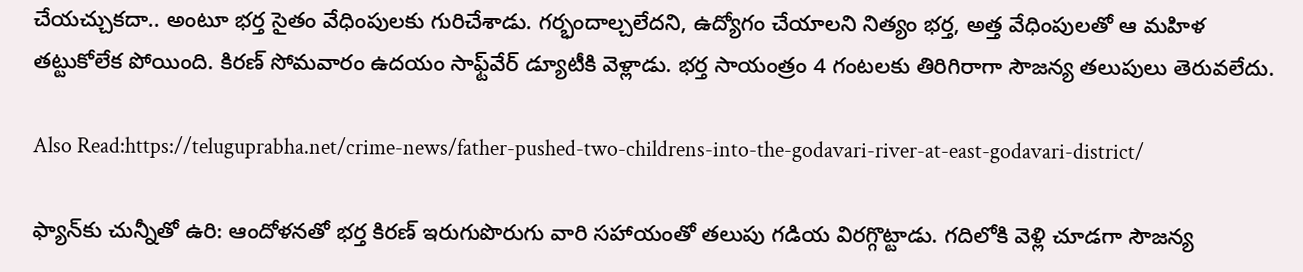చేయచ్చుకదా.. అంటూ భర్త సైతం వేధింపులకు గురిచేశాడు. గర్భందాల్చలేదని, ఉద్యోగం చేయాలని నిత్యం భర్త, అత్త వేధింపులతో ఆ మహిళ తట్టుకోలేక పోయింది. కిరణ్‌ సోమవారం ఉదయం సాఫ్ట్‌వేర్‌ డ్యూటీకి వెళ్లాడు. భర్త సాయంత్రం 4 గంటలకు తిరిగిరాగా సౌజన్య తలుపులు తెరువలేదు.

Also Read:https://teluguprabha.net/crime-news/father-pushed-two-childrens-into-the-godavari-river-at-east-godavari-district/

ఫ్యాన్‌కు చున్నీతో ఉరి: ఆందోళనతో భర్త కిరణ్‌ ఇరుగుపొరుగు వారి సహాయంతో తలుపు గడియ విరగ్గొట్టాడు. గదిలోకి వెళ్లి చూడగా సౌజన్య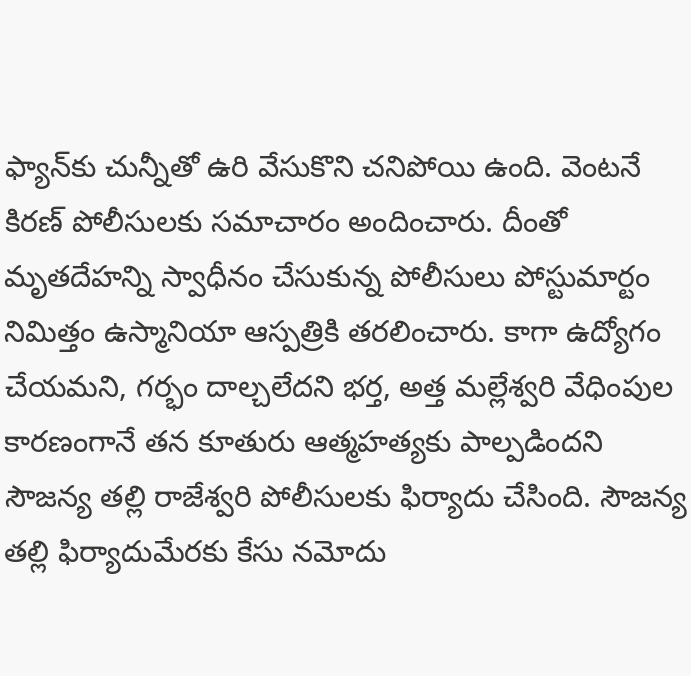ఫ్యాన్‌కు చున్నీతో ఉరి వేసుకొని చనిపోయి ఉంది. వెంటనే కిరణ్‌ పోలీసులకు సమాచారం అందించారు. దీంతో మృతదేహన్ని స్వాధీనం చేసుకున్న పోలీసులు పోస్టుమార్టం నిమిత్తం ఉస్మానియా ఆస్పత్రికి తరలించారు. కాగా ఉద్యోగం చేయమని, గర్భం దాల్చలేదని భర్త, అత్త మల్లేశ్వరి వేధింపుల కారణంగానే తన కూతురు ఆత్మహత్యకు పాల్పడిందని సౌజన్య తల్లి రాజేశ్వరి పోలీసులకు ఫిర్యాదు చేసింది. సౌజన్య తల్లి ఫిర్యాదుమేరకు కేసు నమోదు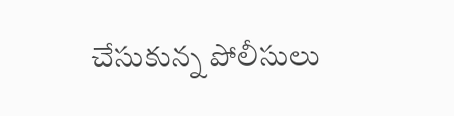చేసుకున్న పోలీసులు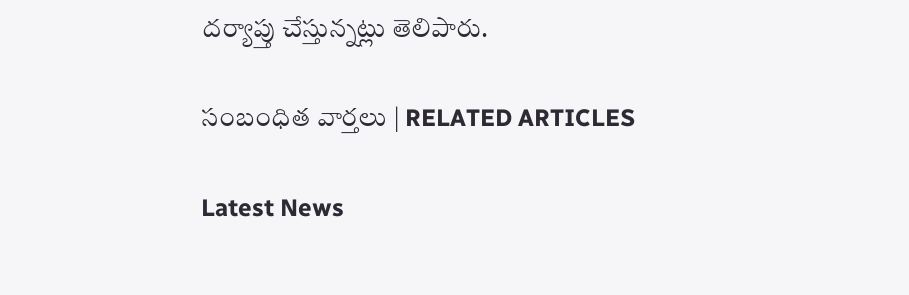దర్యాప్తు చేస్తున్నట్లు తెలిపారు.

సంబంధిత వార్తలు | RELATED ARTICLES

Latest News